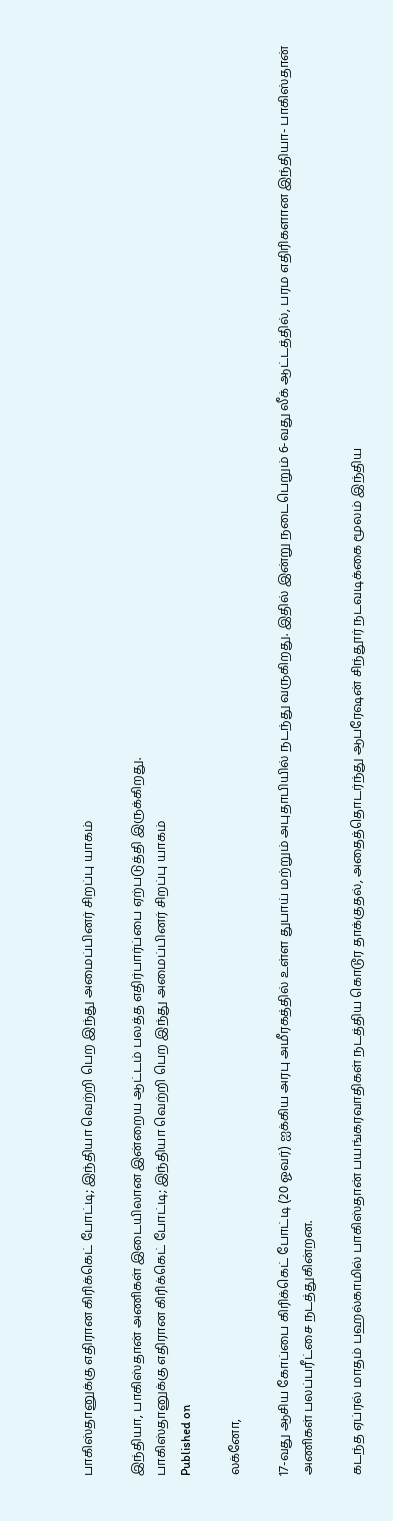பாகிஸ்தானுக்கு எதிரான கிரிக்கெட் போட்டி; இந்தியா வெற்றி பெற இந்து அமைப்பினர் சிறப்பு யாகம்

இந்தியா, பாகிஸ்தான் அணிகள் இடையிலான இன்றைய ஆட்டம் பலத்த எதிர்பார்ப்பை ஏற்படுத்தி இருக்கிறது.
பாகிஸ்தானுக்கு எதிரான கிரிக்கெட் போட்டி; இந்தியா வெற்றி பெற இந்து அமைப்பினர் சிறப்பு யாகம்
Published on

லக்னோ,

17-வது ஆசிய கோப்பை கிரிக்கெட் போட்டி (20 ஓவர்) ஐக்கிய அரபு அமீரகத்தில் உள்ள துபாய் மற்றும் அபுதாபியில் நடந்து வருகிறது. இதில் இன்று நடைபெறும் 6-வது லீக் ஆட்டத்தில், பரம எதிரிகளான இந்தியா- பாகிஸ்தான் அணிகள் பலப்பரீட்சை நடத்துகின்றன.

கடந்த ஏப்ரல் மாதம் பஹல்காமில் பாகிஸ்தான் பயங்கரவாதிகள் நடத்திய கொடூர தாக்குதல், அதைத்தொடர்ந்து ஆபரேஷன் சிந்தூர் நடவடிக்கை மூலம் இந்திய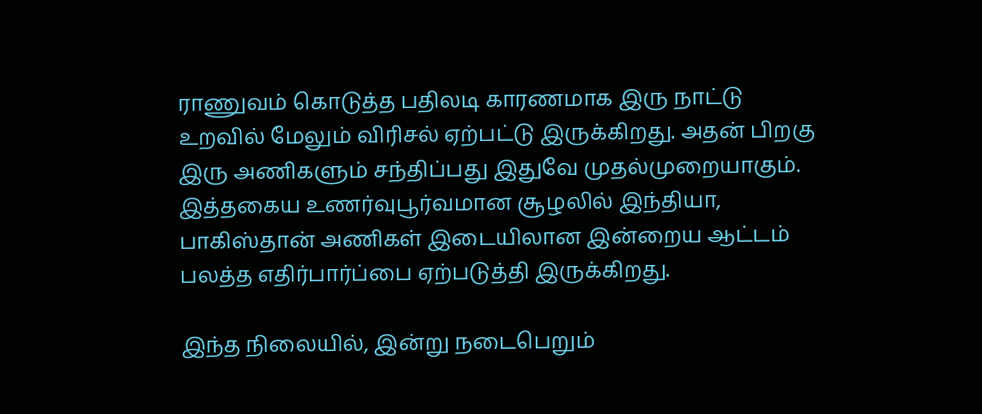ராணுவம் கொடுத்த பதிலடி காரணமாக இரு நாட்டு உறவில் மேலும் விரிசல் ஏற்பட்டு இருக்கிறது. அதன் பிறகு இரு அணிகளும் சந்திப்பது இதுவே முதல்முறையாகும். இத்தகைய உணர்வுபூர்வமான சூழலில் இந்தியா, பாகிஸ்தான் அணிகள் இடையிலான இன்றைய ஆட்டம் பலத்த எதிர்பார்ப்பை ஏற்படுத்தி இருக்கிறது.

இந்த நிலையில், இன்று நடைபெறும்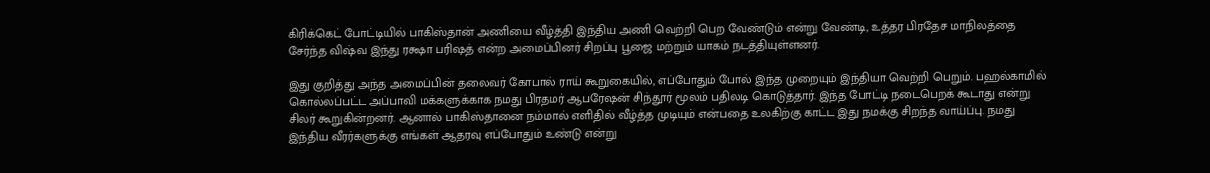கிரிக்கெட் போட்டியில் பாகிஸ்தான் அணியை வீழ்த்தி இந்திய அணி வெற்றி பெற வேண்டும் என்று வேண்டி, உத்தர பிரதேச மாநிலத்தை சேர்ந்த விஷ்வ இந்து ரக்ஷா பரிஷத் என்ற அமைப்பினர் சிறப்பு பூஜை மற்றும் யாகம் நடத்தியுள்ளனர்.

இது குறித்து அந்த அமைப்பின் தலைவர் கோபால் ராய் கூறுகையில், எப்போதும் போல் இந்த முறையும் இந்தியா வெற்றி பெறும். பஹல்காமில் கொல்லப்பட்ட அப்பாவி மக்களுக்காக நமது பிரதமர் ஆபரேஷன் சிந்தூர் மூலம் பதிலடி கொடுத்தார். இந்த போட்டி நடைபெறக் கூடாது என்று சிலர் கூறுகின்றனர். ஆனால் பாகிஸ்தானை நம்மால் எளிதில் வீழ்த்த முடியும் என்பதை உலகிற்கு காட்ட இது நமக்கு சிறந்த வாய்ப்பு. நமது இந்திய வீரர்களுக்கு எங்கள் ஆதரவு எப்போதும் உண்டு என்று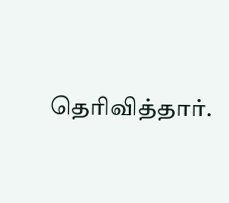தெரிவித்தார்.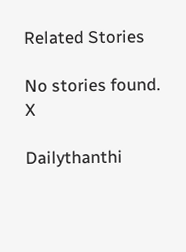Related Stories

No stories found.
X

Dailythanthi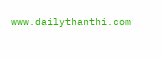www.dailythanthi.com